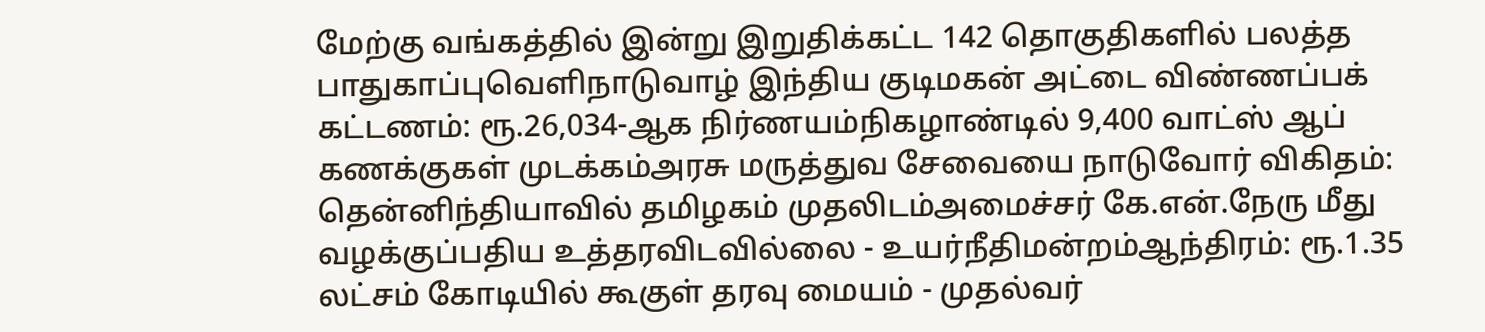மேற்கு வங்கத்தில் இன்று இறுதிக்கட்ட 142 தொகுதிகளில் பலத்த பாதுகாப்புவெளிநாடுவாழ் இந்திய குடிமகன் அட்டை விண்ணப்பக் கட்டணம்: ரூ.26,034-ஆக நிர்ணயம்நிகழாண்டில் 9,400 வாட்ஸ் ஆப் கணக்குகள் முடக்கம்அரசு மருத்துவ சேவையை நாடுவோர் விகிதம்: தென்னிந்தியாவில் தமிழகம் முதலிடம்அமைச்சர் கே.என்.நேரு மீது வழக்குப்பதிய உத்தரவிடவில்லை - உயர்நீதிமன்றம்ஆந்திரம்: ரூ.1.35 லட்சம் கோடியில் கூகுள் தரவு மையம் - முதல்வர்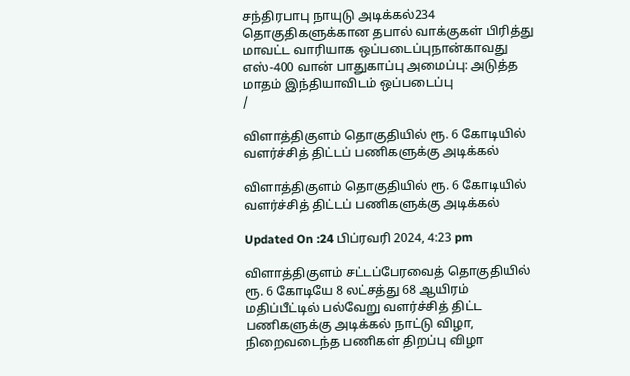சந்திரபாபு நாயுடு அடிக்கல்234 தொகுதிகளுக்கான தபால் வாக்குகள் பிரித்து மாவட்ட வாரியாக ஒப்படைப்புநான்காவது எஸ்-400 வான் பாதுகாப்பு அமைப்பு: அடுத்த மாதம் இந்தியாவிடம் ஒப்படைப்பு
/

விளாத்திகுளம் தொகுதியில் ரூ. 6 கோடியில் வளர்ச்சித் திட்டப் பணிகளுக்கு அடிக்கல்

விளாத்திகுளம் தொகுதியில் ரூ. 6 கோடியில் வளர்ச்சித் திட்டப் பணிகளுக்கு அடிக்கல்

Updated On :24 பிப்ரவரி 2024, 4:23 pm

விளாத்திகுளம் சட்டப்பேரவைத் தொகுதியில் ரூ. 6 கோடியே 8 லட்சத்து 68 ஆயிரம் மதிப்பீட்டில் பல்வேறு வளர்ச்சித் திட்ட பணிகளுக்கு அடிக்கல் நாட்டு விழா, நிறைவடைந்த பணிகள் திறப்பு விழா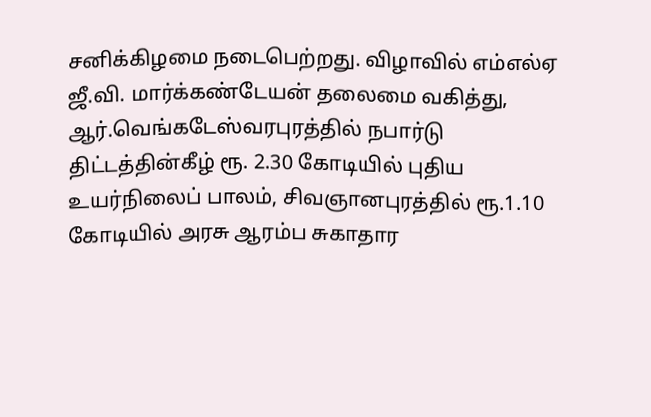சனிக்கிழமை நடைபெற்றது. விழாவில் எம்எல்ஏ ஜீ.வி. மார்க்கண்டேயன் தலைமை வகித்து, ஆர்.வெங்கடேஸ்வரபுரத்தில் நபார்டு திட்டத்தின்கீழ் ரூ. 2.30 கோடியில் புதிய உயர்நிலைப் பாலம், சிவஞானபுரத்தில் ரூ.1.10 கோடியில் அரசு ஆரம்ப சுகாதார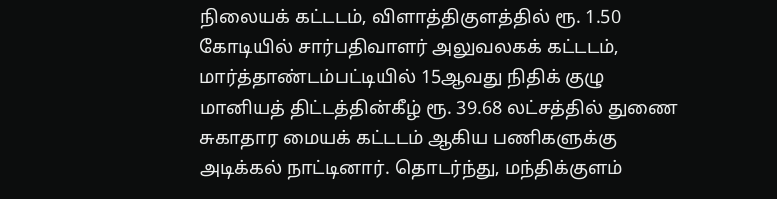நிலையக் கட்டடம், விளாத்திகுளத்தில் ரூ. 1.50 கோடியில் சார்பதிவாளர் அலுவலகக் கட்டடம், மார்த்தாண்டம்பட்டியில் 15ஆவது நிதிக் குழு மானியத் திட்டத்தின்கீழ் ரூ. 39.68 லட்சத்தில் துணை சுகாதார மையக் கட்டடம் ஆகிய பணிகளுக்கு அடிக்கல் நாட்டினார். தொடர்ந்து, மந்திக்குளம்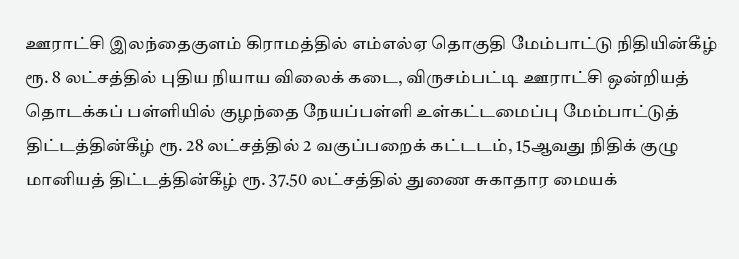ஊராட்சி இலந்தைகுளம் கிராமத்தில் எம்எல்ஏ தொகுதி மேம்பாட்டு நிதியின்கீழ் ரூ. 8 லட்சத்தில் புதிய நியாய விலைக் கடை, விருசம்பட்டி ஊராட்சி ஒன்றியத் தொடக்கப் பள்ளியில் குழந்தை நேயப்பள்ளி உள்கட்டமைப்பு மேம்பாட்டுத் திட்டத்தின்கீழ் ரூ. 28 லட்சத்தில் 2 வகுப்பறைக் கட்டடம், 15ஆவது நிதிக் குழு மானியத் திட்டத்தின்கீழ் ரூ. 37.50 லட்சத்தில் துணை சுகாதார மையக்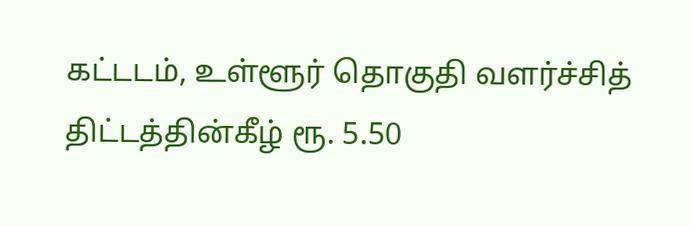கட்டடம், உள்ளூர் தொகுதி வளர்ச்சித் திட்டத்தின்கீழ் ரூ. 5.50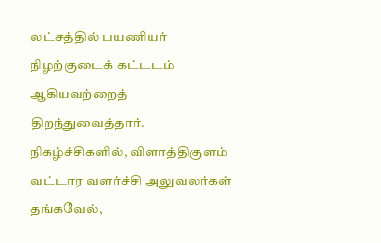லட்சத்தில் பயணியர் நிழற்குடைக் கட்டடம் ஆகியவற்றைத் திறந்துவைத்தார். நிகழ்ச்சிகளில், விளாத்திகுளம் வட்டார வளர்ச்சி அலுவலர்கள் தங்கவேல்,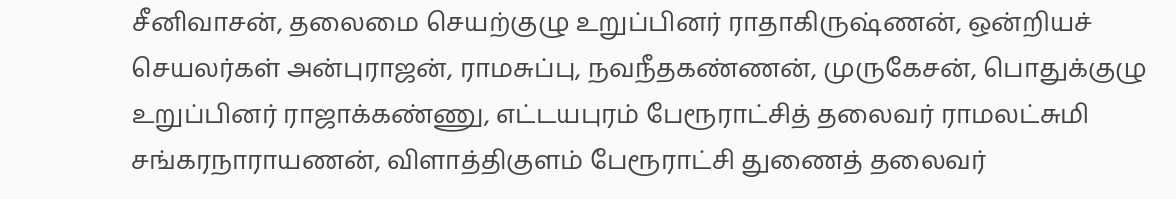சீனிவாசன், தலைமை செயற்குழு உறுப்பினர் ராதாகிருஷ்ணன், ஒன்றியச் செயலர்கள் அன்புராஜன், ராமசுப்பு, நவநீதகண்ணன், முருகேசன், பொதுக்குழு உறுப்பினர் ராஜாக்கண்ணு, எட்டயபுரம் பேரூராட்சித் தலைவர் ராமலட்சுமி சங்கரநாராயணன், விளாத்திகுளம் பேரூராட்சி துணைத் தலைவர்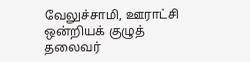வேலுச்சாமி, ஊராட்சி ஒன்றியக் குழுத் தலைவர்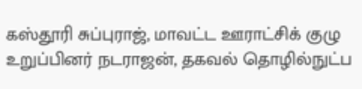கஸ்தூரி சுப்புராஜ், மாவட்ட ஊராட்சிக் குழு உறுப்பினர் நடராஜன், தகவல் தொழில்நுட்ப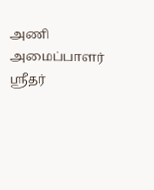அணி அமைப்பாளர் ஸ்ரீதர்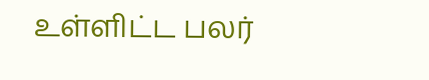உள்ளிட்ட பலர்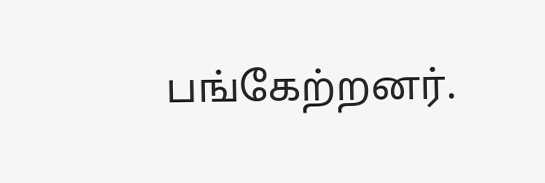பங்கேற்றனர்.